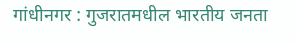गांधीनगर : गुजरातमधील भारतीय जनता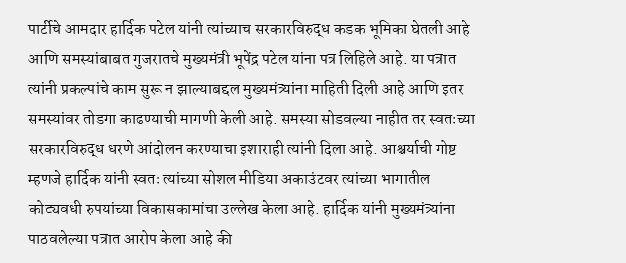पार्टीचे आमदार हार्दिक पटेल यांनी त्यांच्याच सरकारविरुद्ध कडक भूमिका घेतली आहे आणि समस्यांबाबत गुजरातचे मुख्यमंत्री भूपेंद्र पटेल यांना पत्र लिहिले आहे. या पत्रात त्यांनी प्रकल्पांचे काम सुरू न झाल्याबद्दल मुख्यमंत्र्यांना माहिती दिली आहे आणि इतर समस्यांवर तोडगा काढण्याची मागणी केली आहे. समस्या सोडवल्या नाहीत तर स्वतःच्या सरकारविरुद्ध धरणे आंदोलन करण्याचा इशाराही त्यांनी दिला आहे. आश्चर्याची गोष्ट म्हणजे हार्दिक यांनी स्वतः त्यांच्या सोशल मीडिया अकाउंटवर त्यांच्या भागातील कोट्यवधी रुपयांच्या विकासकामांचा उल्लेख केला आहे. हार्दिक यांनी मुख्यमंत्र्यांना पाठवलेल्या पत्रात आरोप केला आहे की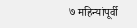७ महिन्यांपूर्वी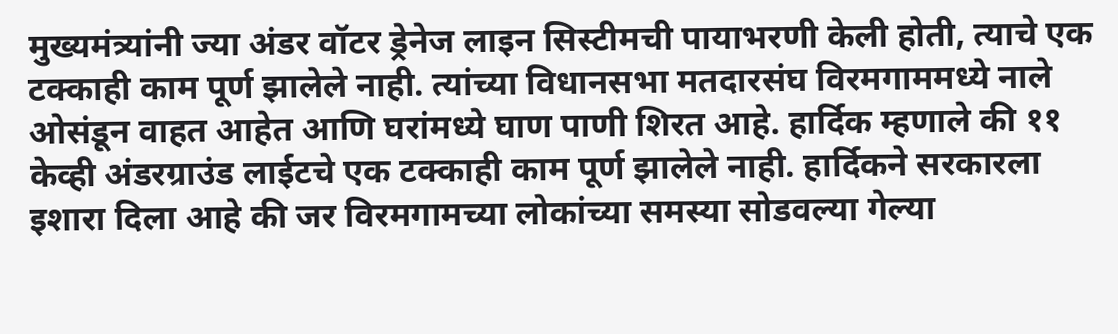मुख्यमंत्र्यांनी ज्या अंडर वॉटर ड्रेनेज लाइन सिस्टीमची पायाभरणी केली होती, त्याचे एक टक्काही काम पूर्ण झालेले नाही. त्यांच्या विधानसभा मतदारसंघ विरमगाममध्ये नाले ओसंडून वाहत आहेत आणि घरांमध्ये घाण पाणी शिरत आहे. हार्दिक म्हणाले की ११ केव्ही अंडरग्राउंड लाईटचे एक टक्काही काम पूर्ण झालेले नाही. हार्दिकने सरकारला इशारा दिला आहे की जर विरमगामच्या लोकांच्या समस्या सोडवल्या गेल्या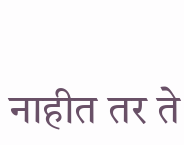नाहीत तर ते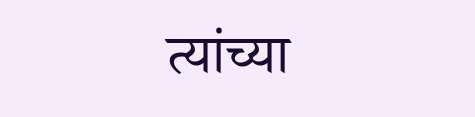त्यांच्या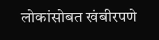लोकांसोबत खंबीरपणे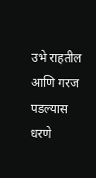उभे राहतील आणि गरज पडल्यास धरणे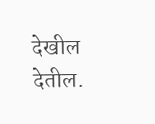देखील देतील.